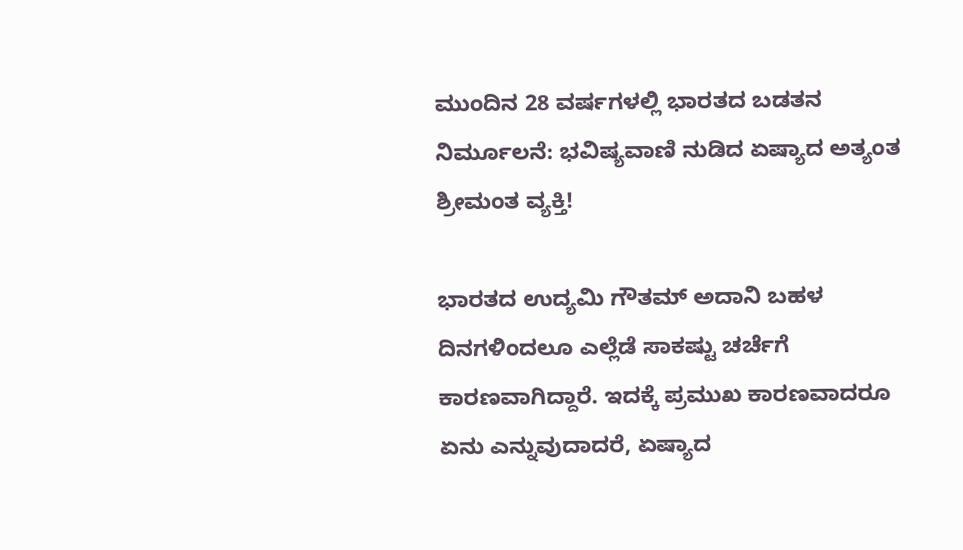ಮುಂದಿನ 28 ವರ್ಷಗಳಲ್ಲಿ ಭಾರತದ ಬಡತನ ನಿರ್ಮೂಲನೆ: ಭವಿಷ್ಯವಾಣಿ ನುಡಿದ ಏಷ್ಯಾದ ಅತ್ಯಂತ ಶ್ರೀಮಂತ ವ್ಯಕ್ತಿ!

ಭಾರತದ ಉದ್ಯಮಿ ಗೌತಮ್ ಅದಾನಿ ಬಹಳ ದಿನಗಳಿಂದಲೂ ಎಲ್ಲೆಡೆ ಸಾಕಷ್ಟು ಚರ್ಚೆಗೆ ಕಾರಣವಾಗಿದ್ದಾರೆ. ಇದಕ್ಕೆ ಪ್ರಮುಖ ಕಾರಣವಾದರೂ ಏನು ಎನ್ನುವುದಾದರೆ, ಏಷ್ಯಾದ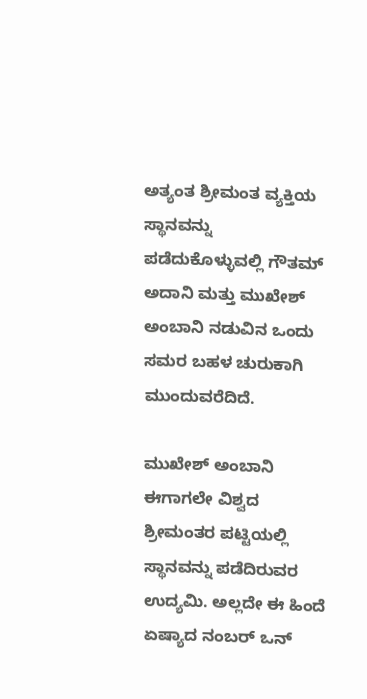ಅತ್ಯಂತ ಶ್ರೀಮಂತ ವ್ಯಕ್ತಿಯ ಸ್ಥಾನವನ್ನು ಪಡೆದುಕೊಳ್ಳುವಲ್ಲಿ ಗೌತಮ್ ಅದಾನಿ ಮತ್ತು ಮುಖೇಶ್ ಅಂಬಾನಿ ನಡುವಿನ ಒಂದು ಸಮರ ಬಹಳ ಚುರುಕಾಗಿ ಮುಂದುವರೆದಿದೆ.

ಮುಖೇಶ್ ಅಂಬಾನಿ ಈಗಾಗಲೇ ವಿಶ್ವದ ಶ್ರೀಮಂತರ ಪಟ್ಟಿಯಲ್ಲಿ ಸ್ಥಾನವನ್ನು ಪಡೆದಿರುವರ ಉದ್ಯಮಿ. ಅಲ್ಲದೇ ಈ ಹಿಂದೆ ಏಷ್ಯಾದ ನಂಬರ್ ಒನ್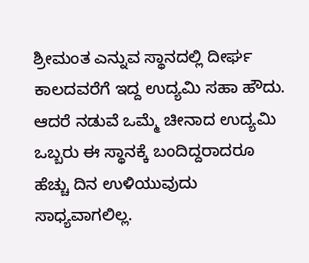ಶ್ರೀಮಂತ ಎನ್ನುವ ಸ್ಥಾನದಲ್ಲಿ ದೀರ್ಘ ಕಾಲದವರೆಗೆ ಇದ್ದ ಉದ್ಯಮಿ ಸಹಾ ಹೌದು. ಆದರೆ ನಡುವೆ ಒಮ್ಮೆ‌‌ ಚೀನಾದ ಉದ್ಯಮಿ ಒಬ್ಬರು ಈ ಸ್ಥಾನಕ್ಕೆ ಬಂದಿದ್ದರಾದರೂ ಹೆಚ್ಚು ದಿನ ಉಳಿಯುವುದು ಸಾಧ್ಯವಾಗಲಿಲ್ಲ.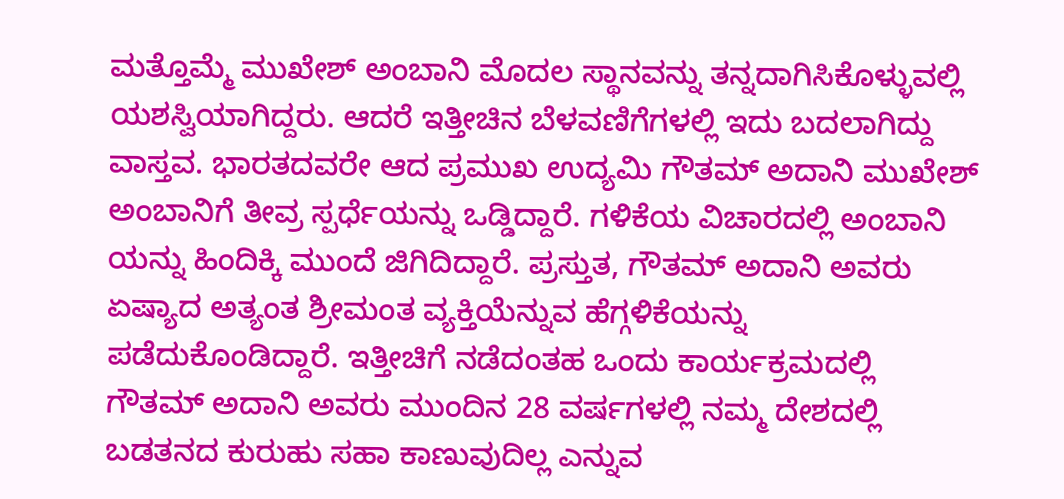ಮತ್ತೊಮ್ಮೆ ಮುಖೇಶ್ ಅಂಬಾನಿ ಮೊದಲ ಸ್ಥಾನವನ್ನು ತನ್ನದಾಗಿಸಿಕೊಳ್ಳುವಲ್ಲಿ ಯಶಸ್ವಿಯಾಗಿದ್ದರು. ಆದರೆ ಇತ್ತೀಚಿನ ಬೆಳವಣಿಗೆಗಳಲ್ಲಿ ಇದು ಬದಲಾಗಿದ್ದು ವಾಸ್ತವ. ಭಾರತದವರೇ ಆದ ಪ್ರಮುಖ ಉದ್ಯಮಿ ಗೌತಮ್ ಅದಾನಿ ಮುಖೇಶ್ ಅಂಬಾನಿಗೆ ತೀವ್ರ ಸ್ಪರ್ಧೆಯನ್ನು ಒಡ್ಡಿದ್ದಾರೆ. ಗಳಿಕೆಯ ವಿಚಾರದಲ್ಲಿ ಅಂಬಾನಿ ಯನ್ನು ಹಿಂದಿಕ್ಕಿ ಮುಂದೆ ಜಿಗಿದಿದ್ದಾರೆ. ಪ್ರಸ್ತುತ, ಗೌತಮ್ ಅದಾನಿ ಅವರು ಏಷ್ಯಾದ ಅತ್ಯಂತ ಶ್ರೀಮಂತ ವ್ಯಕ್ತಿಯೆನ್ನುವ ಹೆಗ್ಗಳಿಕೆಯನ್ನು ಪಡೆದುಕೊಂಡಿದ್ದಾರೆ. ಇತ್ತೀಚಿಗೆ ನಡೆದಂತಹ ಒಂದು ಕಾರ್ಯಕ್ರಮದಲ್ಲಿ ಗೌತಮ್ ಅದಾನಿ ಅವರು ಮುಂದಿನ 28 ವರ್ಷಗಳಲ್ಲಿ ನಮ್ಮ ದೇಶದಲ್ಲಿ ಬಡತನದ ಕುರುಹು ಸಹಾ ಕಾಣುವುದಿಲ್ಲ ಎನ್ನುವ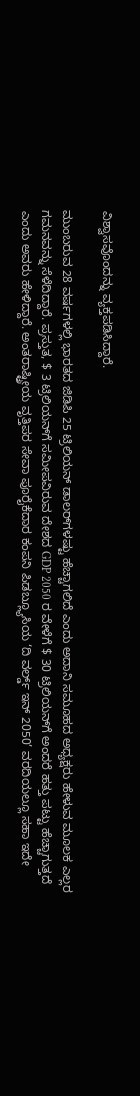ವಿಶ್ವಾಸವೊಂದನ್ನು ವ್ಯಕ್ತಪಡಿಸಿದ್ದಾರೆ.

ಮುಂಬರುವ 28 ವರ್ಷಗಳಲ್ಲಿ ಭಾರತದ ಜಿಡಿಪಿ 25 ಟ್ರಿಲಿಯನ್ ಡಾಲರ್‌ಗಳಷ್ಟು ಹೆಚ್ಚಾಗಲಿದೆ ಎಂದು ಅದಾನಿ ಸಮೂಹದ ಅಧ್ಯಕ್ಷರು ಹೇಳುವ ಮೂಲಕ ಎಲ್ಲರ ಗಮನವನ್ನು ಸೆಳೆದಿದ್ದಾರೆ. ಪ್ರಸ್ತುತ, $ 3 ಟ್ರಿಲಿಯನ್‌ಗೆ ಸಮೀಪವಿರುವ ದೇಶದ GDP 2050 ರ ವೇಳೆಗೆ $ 30 ಟ್ರಿಲಿಯನ್‌ಗೆ ಅಂದರೆ ಹತ್ತು ಪಟ್ಟು ಹೆಚ್ಚಾಗುತ್ತದೆ ಎಂದು ಅವರು ಹೇಳಿದ್ದಾರೆ. ಅಂತರಾಷ್ಟ್ರೀಯ ವೃತ್ತಿಪರ ಸೇವಾ ಪೂರೈಕೆದಾರ ಕಂಪನಿ ಪಿಡಬ್ಲ್ಯೂಸಿಯ ‘ದಿ ವರ್ಲ್ಡ್ ಇನ್ 2050’ ವರದಿಯಲ್ಲೂ ಸಹಾ ಇದೇ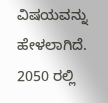ವಿಷಯವನ್ನು ಹೇಳಲಾಗಿದೆ. 2050 ರಲ್ಲಿ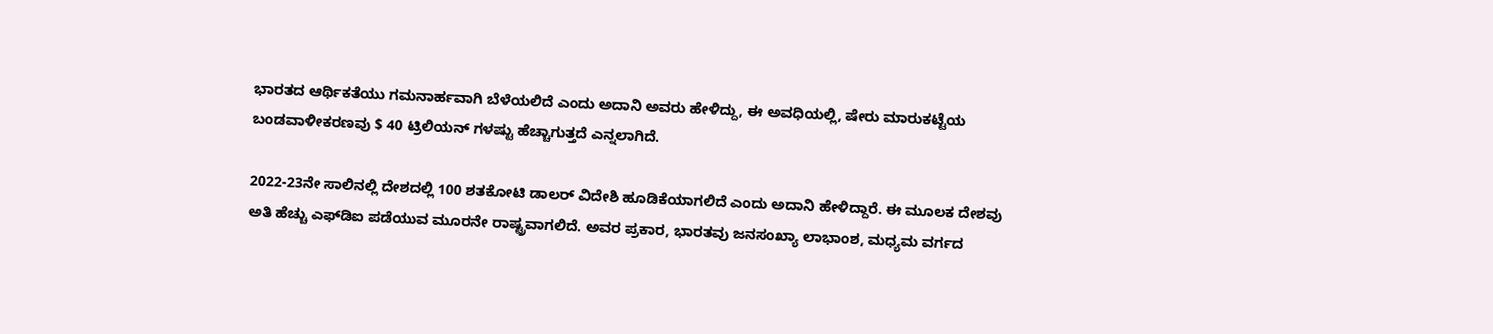ಭಾರತದ ಆರ್ಥಿಕತೆಯು ಗಮನಾರ್ಹವಾಗಿ ಬೆಳೆಯಲಿದೆ ಎಂದು ಅದಾನಿ ಅವರು ಹೇಳಿದ್ದು, ಈ ಅವಧಿಯಲ್ಲಿ, ಷೇರು ಮಾರುಕಟ್ಟೆಯ ಬಂಡವಾಳೀಕರಣವು $ 40 ಟ್ರಿಲಿಯನ್ ಗಳಷ್ಟು ಹೆಚ್ಚಾಗುತ್ತದೆ ಎನ್ನಲಾಗಿದೆ.

2022-23ನೇ ಸಾಲಿನಲ್ಲಿ ದೇಶದಲ್ಲಿ 100 ಶತಕೋಟಿ ಡಾಲರ್ ವಿದೇಶಿ ಹೂಡಿಕೆಯಾಗಲಿದೆ ಎಂದು ಅದಾನಿ ಹೇಳಿದ್ದಾರೆ. ಈ ಮೂಲಕ ದೇಶವು ಅತಿ ಹೆಚ್ಚು ಎಫ್‌ಡಿಐ ಪಡೆಯುವ ಮೂರನೇ ರಾಷ್ಟ್ರವಾಗಲಿದೆ. ಅವರ ಪ್ರಕಾರ, ಭಾರತವು ಜನಸಂಖ್ಯಾ ಲಾಭಾಂಶ, ಮಧ್ಯಮ ವರ್ಗದ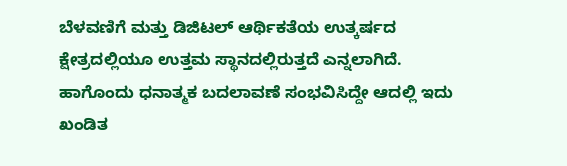ಬೆಳವಣಿಗೆ ಮತ್ತು ಡಿಜಿಟಲ್ ಆರ್ಥಿಕತೆಯ ಉತ್ಕರ್ಷದ ಕ್ಷೇತ್ರದಲ್ಲಿಯೂ ಉತ್ತಮ ಸ್ಥಾನದಲ್ಲಿರುತ್ತದೆ ಎನ್ನಲಾಗಿದೆ. ಹಾಗೊಂದು ಧನಾತ್ಮಕ ಬದಲಾವಣೆ ಸಂಭವಿಸಿದ್ದೇ ಆದಲ್ಲಿ ಇದು ಖಂಡಿತ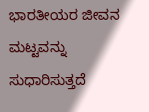ಭಾರತೀಯರ ಜೀವನ ಮಟ್ಟವನ್ನು ಸುಧಾರಿಸುತ್ತದೆ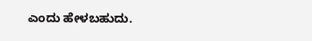ಎಂದು ಹೇಳಬಹುದು.